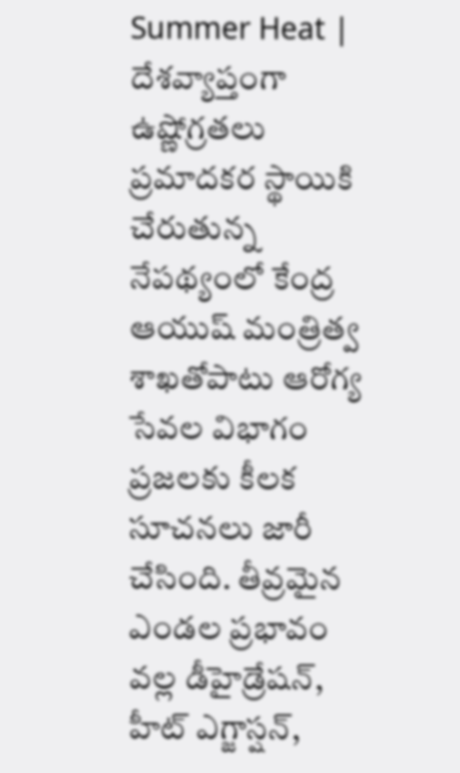Summer Heat | దేశవ్యాప్తంగా ఉష్ణోగ్రతలు ప్రమాదకర స్థాయికి చేరుతున్న నేపథ్యంలో కేంద్ర ఆయుష్ మంత్రిత్వ శాఖతోపాటు ఆరోగ్య సేవల విభాగం ప్రజలకు కీలక సూచనలు జారీ చేసింది. తీవ్రమైన ఎండల ప్రభావం వల్ల డీహైడ్రేషన్, హీట్ ఎగ్జాస్షన్,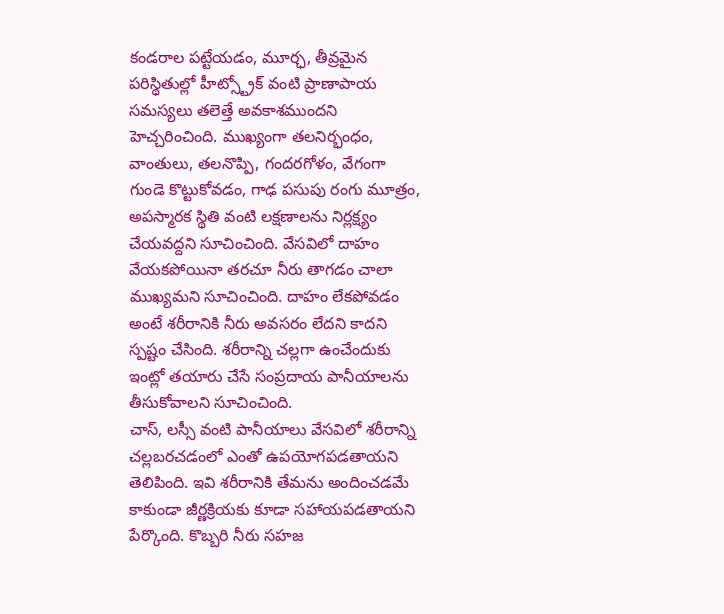కండరాల పట్టేయడం, మూర్ఛ, తీవ్రమైన పరిస్థితుల్లో హీట్స్ట్రోక్ వంటి ప్రాణాపాయ సమస్యలు తలెత్తే అవకాశముందని హెచ్చరించింది. ముఖ్యంగా తలనిర్భంధం, వాంతులు, తలనొప్పి, గందరగోళం, వేగంగా గుండె కొట్టుకోవడం, గాఢ పసుపు రంగు మూత్రం, అపస్మారక స్థితి వంటి లక్షణాలను నిర్లక్ష్యం చేయవద్దని సూచించింది. వేసవిలో దాహం వేయకపోయినా తరచూ నీరు తాగడం చాలా ముఖ్యమని సూచించింది. దాహం లేకపోవడం అంటే శరీరానికి నీరు అవసరం లేదని కాదని స్పష్టం చేసింది. శరీరాన్ని చల్లగా ఉంచేందుకు ఇంట్లో తయారు చేసే సంప్రదాయ పానీయాలను తీసుకోవాలని సూచించింది.
చాస్, లస్సీ వంటి పానీయాలు వేసవిలో శరీరాన్ని చల్లబరచడంలో ఎంతో ఉపయోగపడతాయని తెలిపింది. ఇవి శరీరానికి తేమను అందించడమే కాకుండా జీర్ణక్రియకు కూడా సహాయపడతాయని పేర్కొంది. కొబ్బరి నీరు సహజ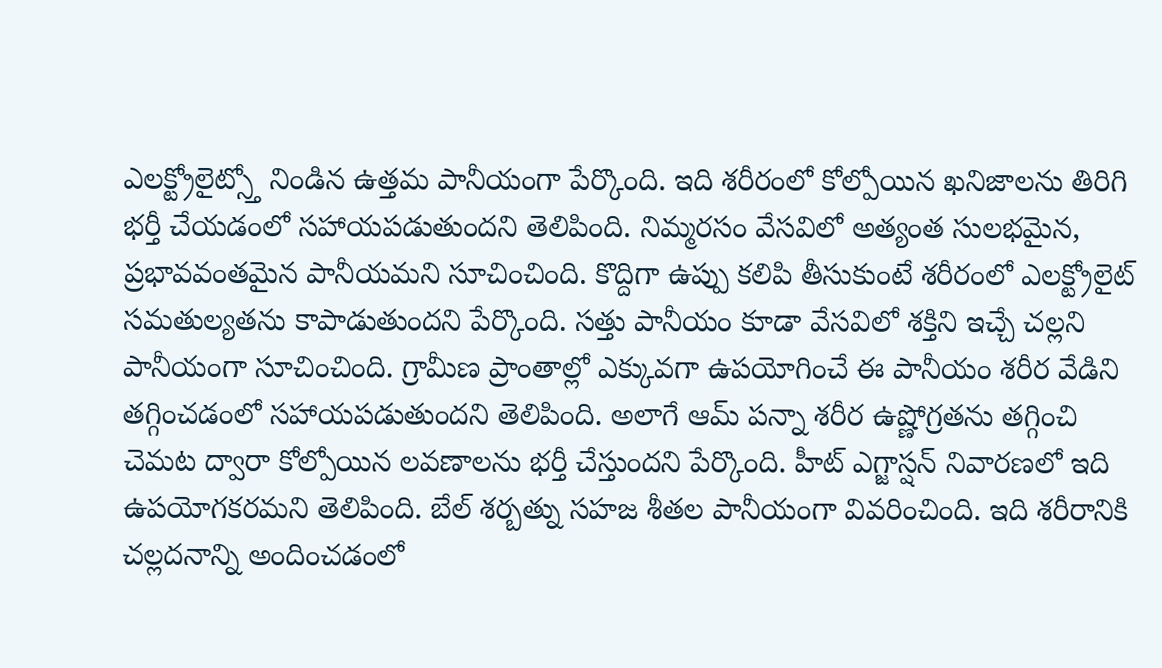ఎలక్ట్రోలైట్స్తో నిండిన ఉత్తమ పానీయంగా పేర్కొంది. ఇది శరీరంలో కోల్పోయిన ఖనిజాలను తిరిగి భర్తీ చేయడంలో సహాయపడుతుందని తెలిపింది. నిమ్మరసం వేసవిలో అత్యంత సులభమైన, ప్రభావవంతమైన పానీయమని సూచించింది. కొద్దిగా ఉప్పు కలిపి తీసుకుంటే శరీరంలో ఎలక్ట్రోలైట్ సమతుల్యతను కాపాడుతుందని పేర్కొంది. సత్తు పానీయం కూడా వేసవిలో శక్తిని ఇచ్చే చల్లని పానీయంగా సూచించింది. గ్రామీణ ప్రాంతాల్లో ఎక్కువగా ఉపయోగించే ఈ పానీయం శరీర వేడిని తగ్గించడంలో సహాయపడుతుందని తెలిపింది. అలాగే ఆమ్ పన్నా శరీర ఉష్ణోగ్రతను తగ్గించి చెమట ద్వారా కోల్పోయిన లవణాలను భర్తీ చేస్తుందని పేర్కొంది. హీట్ ఎగ్జాస్షన్ నివారణలో ఇది ఉపయోగకరమని తెలిపింది. బేల్ శర్బత్ను సహజ శీతల పానీయంగా వివరించింది. ఇది శరీరానికి చల్లదనాన్ని అందించడంలో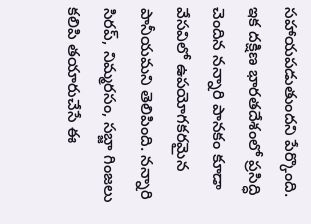సహాయపడుతుందని పేర్కొంది.
ఇక దక్షిణ భారతదేశంలో ప్రసిద్ధి చెందిన నన్నారి పానకం కూడా వేసవిలో ఉపయోగకరమైన పానీయమని తెలిపింది. నన్నారి సిరప్, నిమ్మరసం, సబ్జా గింజలు కలిపి తయారుచేసే ఈ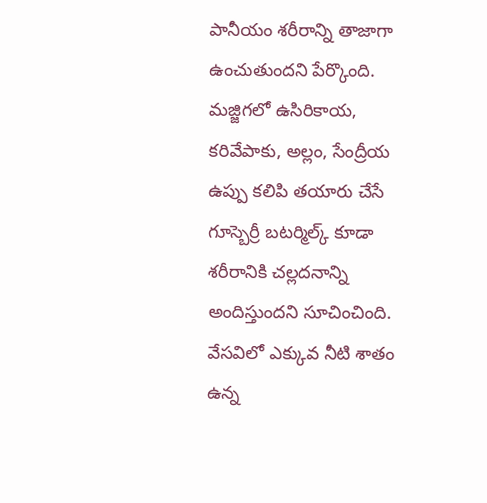పానీయం శరీరాన్ని తాజాగా ఉంచుతుందని పేర్కొంది. మజ్జిగలో ఉసిరికాయ, కరివేపాకు, అల్లం, సేంద్రీయ ఉప్పు కలిపి తయారు చేసే గూస్బెర్రీ బటర్మిల్క్ కూడా శరీరానికి చల్లదనాన్ని అందిస్తుందని సూచించింది. వేసవిలో ఎక్కువ నీటి శాతం ఉన్న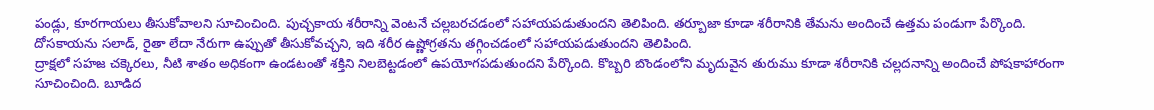పండ్లు, కూరగాయలు తీసుకోవాలని సూచించింది. పుచ్చకాయ శరీరాన్ని వెంటనే చల్లబరచడంలో సహాయపడుతుందని తెలిపింది. తర్బూజా కూడా శరీరానికి తేమను అందించే ఉత్తమ పండుగా పేర్కొంది. దోసకాయను సలాడ్, రైతా లేదా నేరుగా ఉప్పుతో తీసుకోవచ్చని, ఇది శరీర ఉష్ణోగ్రతను తగ్గించడంలో సహాయపడుతుందని తెలిపింది.
ద్రాక్షలో సహజ చక్కెరలు, నీటి శాతం అధికంగా ఉండటంతో శక్తిని నిలబెట్టడంలో ఉపయోగపడుతుందని పేర్కొంది. కొబ్బరి బొండంలోని మృదువైన తురుము కూడా శరీరానికి చల్లదనాన్ని అందించే పోషకాహారంగా సూచించింది. బూడిద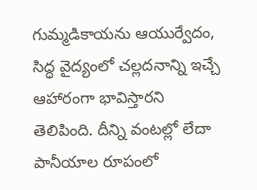గుమ్మడికాయను ఆయుర్వేదం, సిద్ధ వైద్యంలో చల్లదనాన్ని ఇచ్చే ఆహారంగా భావిస్తారని తెలిపింది. దీన్ని వంటల్లో లేదా పానీయాల రూపంలో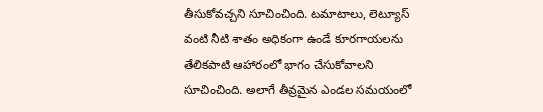తీసుకోవచ్చని సూచించింది. టమాటాలు, లెట్యూస్ వంటి నీటి శాతం అధికంగా ఉండే కూరగాయలను తేలికపాటి ఆహారంలో భాగం చేసుకోవాలని సూచించింది. అలాగే తీవ్రమైన ఎండల సమయంలో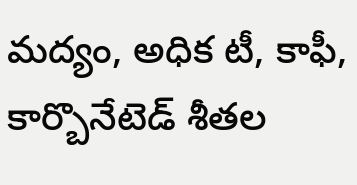మద్యం, అధిక టీ, కాఫీ, కార్బొనేటెడ్ శీతల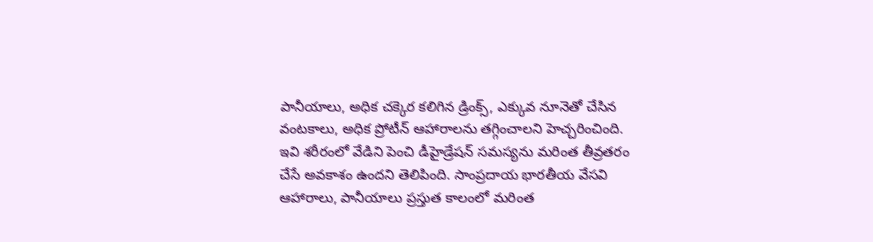పానీయాలు, అధిక చక్కెర కలిగిన డ్రింక్స్, ఎక్కువ నూనెతో చేసిన వంటకాలు, అధిక ప్రోటీన్ ఆహారాలను తగ్గించాలని హెచ్చరించింది. ఇవి శరీరంలో వేడిని పెంచి డీహైడ్రేషన్ సమస్యను మరింత తీవ్రతరం చేసే అవకాశం ఉందని తెలిపింది. సాంప్రదాయ భారతీయ వేసవి ఆహారాలు, పానీయాలు ప్రస్తుత కాలంలో మరింత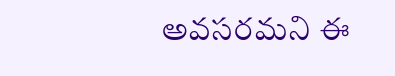అవసరమని ఈ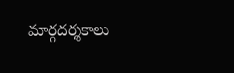మార్గదర్శకాలు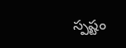స్పష్టం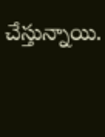చేస్తున్నాయి.